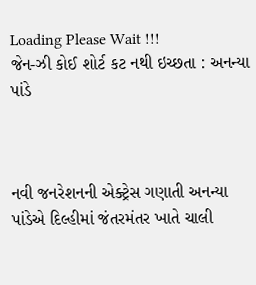Loading Please Wait !!!
જેન-ઝી કોઈ શોર્ટ કટ નથી ઇચ્છતા : અનન્યા પાંડે



નવી જનરેશનની એક્ટ્રેસ ગણાતી અનન્યા પાંડેએ દિલ્હીમાં જંતરમંતર ખાતે ચાલી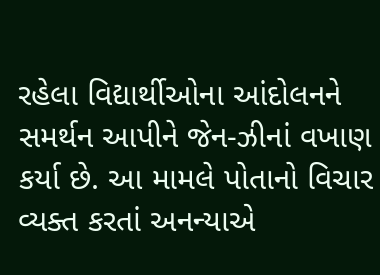રહેલા વિદ્યાર્થીઓના આંદોલનને સમર્થન આપીને જેન-ઝીનાં વખાણ કર્યા છે. આ મામલે પોતાનો વિચાર વ્યક્ત કરતાં અનન્યાએ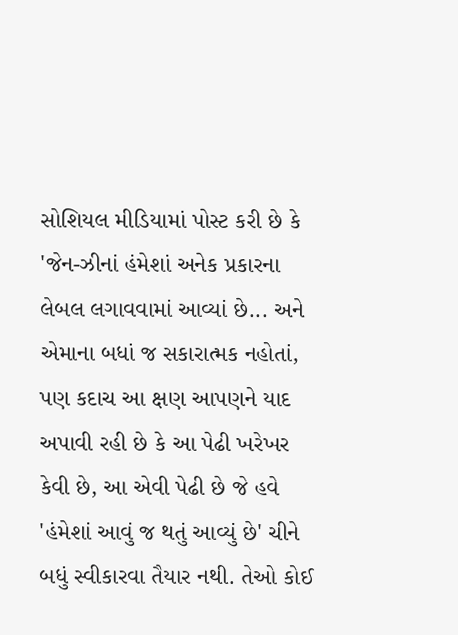સોશિયલ મીડિયામાં પોસ્ટ કરી છે કે 'જેન-ઝીનાં હંમેશાં અનેક પ્રકારના લેબલ લગાવવામાં આવ્યાં છે... અને એમાના બધાં જ સકારાત્મક નહોતાં, પણ કદાચ આ ક્ષણ આપણને યાદ અપાવી રહી છે કે આ પેઢી ખરેખર કેવી છે, આ એવી પેઢી છે જે હવે 'હંમેશાં આવું જ થતું આવ્યું છે' ચીને બધું સ્વીકારવા તૈયાર નથી. તેઓ કોઈ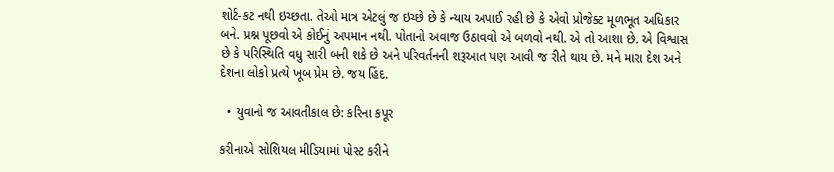શોર્ટ-કટ નથી ઇચ્છતા. તેઓ માત્ર એટલું જ ઇચ્છે છે કે ન્યાય અપાઈ રહી છે કે એવો પ્રોજેક્ટ મૂળભૂત અધિકાર બને. પ્રશ્ન પૂછવો એ કોઈનું અપમાન નથી. પોતાનો અવાજ ઉઠાવવો એ બળવો નથી. એ તો આશા છે. એ વિશ્વાસ છે કે પરિસ્થિતિ વધુ સારી બની શકે છે અને પરિવર્તનની શરૂઆત પણ આવી જ રીતે થાય છે. મને મારા દેશ અને દેશના લોકો પ્રત્યે ખૂબ પ્રેમ છે. જય હિંદ.

  • યુવાનો જ આવતીકાલ છે: કરિના કપૂર

કરીનાએ સોશિયલ મીડિયામાં પોસ્ટ કરીને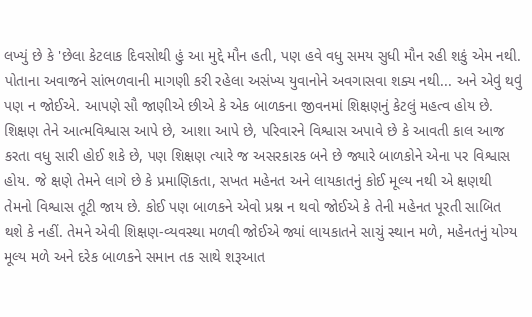લખ્યું છે કે 'છેલા કેટલાક દિવસોથી હું આ મુદ્દે મૌન હતી, પણ હવે વધુ સમય સુધી મૌન રહી શકું એમ નથી. પોતાના અવાજને સાંભળવાની માગણી કરી રહેલા અસંખ્ય યુવાનોને અવગાસવા શક્ય નથી... અને એવું થવું પણ ન જોઈએ. આપણે સૌ જાણીએ છીએ કે એક બાળકના જીવનમાં શિક્ષણનું કેટલું મહત્વ હોય છે. શિક્ષણ તેને આત્મવિશ્વાસ આપે છે, આશા આપે છે, પરિવારને વિશ્વાસ અપાવે છે કે આવતી કાલ આજ કરતા વધુ સારી હોઈ શકે છે, પણ શિક્ષણ ત્યારે જ અસરકારક બને છે જ્યારે બાળકોને એના પર વિશ્વાસ હોય. જે ક્ષણે તેમને લાગે છે કે પ્રમાણિકતા, સખત મહેનત અને લાયકાતનું કોઈ મૂલ્ય નથી એ ક્ષણથી તેમનો વિશ્વાસ તૂટી જાય છે. કોઈ પણ બાળકને એવો પ્રશ્ન ન થવો જોઈએ કે તેની મહેનત પૂરતી સાબિત થશે કે નહીં. તેમને એવી શિક્ષણ-વ્યવસ્થા મળવી જોઈએ જ્યાં લાયકાતને સાચું સ્થાન મળે, મહેનતનું યોગ્ય મૂલ્ય મળે અને દરેક બાળકને સમાન તક સાથે શરૂઆત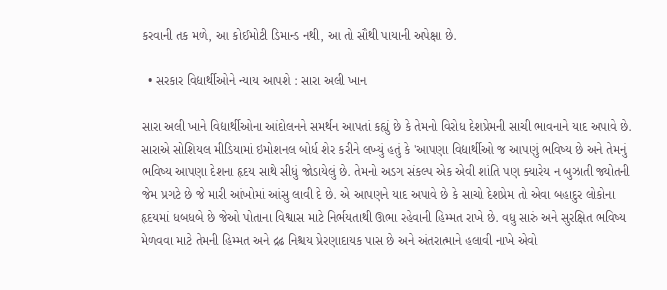કરવાની તક મળે, આ કોઈમોટી ડિમાન્ડ નથી, આ તો સૌથી પાયાની અપેક્ષા છે.

  • સરકાર વિદ્યાર્થીઓને ન્યાય આપશે : સારા અલી ખાન

સારા અલી ખાને વિદ્યાર્થીઓના આંદોલનને સમર્થન આપતાં કહ્યું છે કે તેમનો વિરોધ દેશપ્રેમની સાચી ભાવનાને યાદ અપાવે છે. સારાએ સોશિયલ મીડિયામાં ઇમોશનલ બોર્ધ શેર કરીને લખ્યું હતું કે 'આપણા વિદ્યાર્થીઓ જ આપણું ભવિષ્ય છે અને તેમનું ભવિષ્ય આપણા દેશના હૃદય સાથે સીધું જોડાયેલું છે. તેમનો અડગ સંકલ્પ એક એવી શાંતિ પણ ક્યારેય ન બુઝાતી જ્યોતની જેમ પ્રગટે છે જે મારી આંખોમાં આંસુ લાવી દે છે. એ આપણને યાદ અપાવે છે કે સાચો દેશપ્રેમ તો એવા બહાદુર લોકોના હૃદયમાં ધબધબે છે જેઓ પોતાના વિશ્વાસ માટે નિર્ભયતાથી ઊભા રહેવાની હિમ્મત રાખે છે. વધુ સારું અને સુરક્ષિત ભવિષ્ય મેળવવા માટે તેમની હિમ્મત અને દ્રઢ નિશ્ચય પ્રેરણાદાયક પાસ છે અને અંતરાત્માને હલાવી નાખે એવો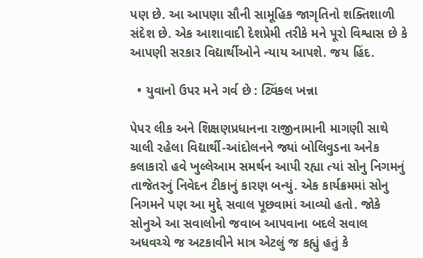પણ છે. આ આપણા સૌની સામૂહિક જાગૃતિનો શક્તિશાળી સંદેશ છે. એક આશાવાદી દેશપ્રેમી તરીકે મને પૂરો વિશ્વાસ છે કે આપણી સરકાર વિદ્યાર્થીઓને ન્યાય આપશે. જય હિંદ.

  • યુવાનો ઉપર મને ગર્વ છે : ટ્વિંકલ ખન્ના

પેપર લીક અને શિક્ષણપ્રધાનના રાજીનામાની માગણી સાથે ચાલી રહેલા વિદ્યાર્થી-આંદોલનને જ્યાં બોલિવુડના અનેક કલાકારો હવે ખુલ્લેઆમ સમર્થન આપી રહ્યા ત્યાં સોનુ નિગમનું તાજેતરનું નિવેદન ટીકાનું કારણ બન્યું. એક કાર્યક્રમમાં સોનુ નિગમને પણ આ મુદ્દે સવાલ પૂછવામાં આવ્યો હતો. જોકે સોનુએ આ સવાલોનો જવાબ આપવાના બદલે સવાલ અધવચ્ચે જ અટકાવીને માત્ર એટલું જ કહ્યું હતું કે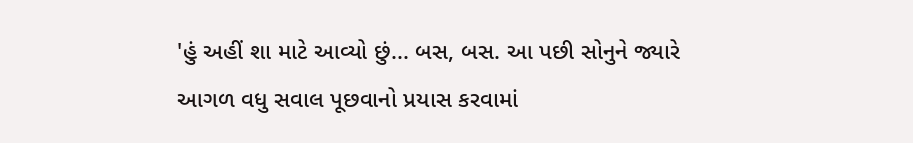'હું અહીં શા માટે આવ્યો છું... બસ, બસ. આ પછી સોનુને જ્યારે આગળ વધુ સવાલ પૂછવાનો પ્રયાસ કરવામાં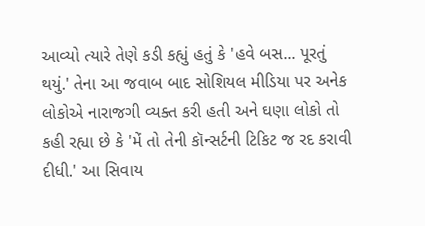આવ્યો ત્યારે તેણે કડી કહ્યું હતું કે 'હવે બસ... પૂરતું થયું.' તેના આ જવાબ બાદ સોશિયલ મીડિયા પર અનેક લોકોએ નારાજગી વ્યક્ત કરી હતી અને ઘણા લોકો તો કહી રહ્યા છે કે 'મેં તો તેની કૉન્સર્ટની ટિકિટ જ રદ કરાવી દીધી.' આ સિવાય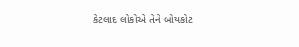કેટલાદ લોકોએ તેને બોયકોટ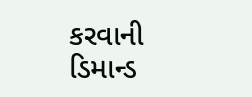કરવાની ડિમાન્ડ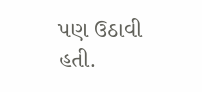પણ ઉઠાવી હતી.